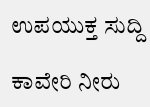ಉಪಯುಕ್ತ ಸುದ್ದಿ

ಕಾವೇರಿ ನೀರು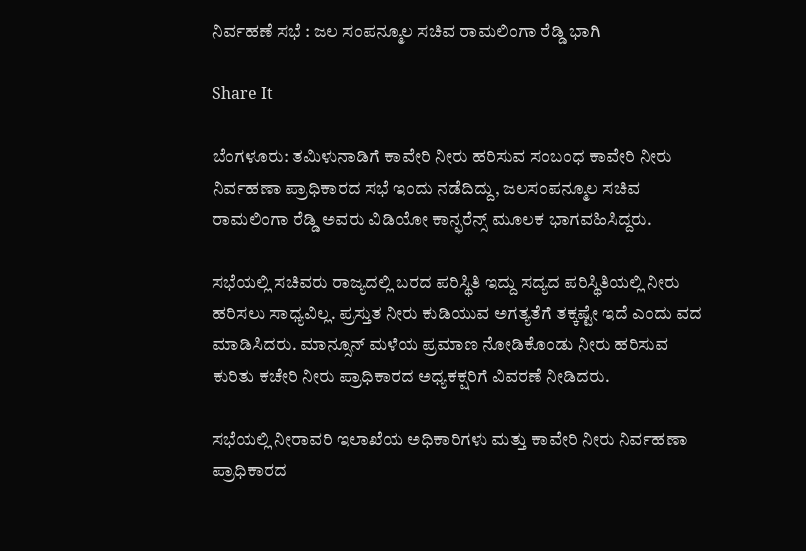ನಿರ್ವಹಣೆ ಸಭೆ : ಜಲ ಸಂಪನ್ಮೂಲ ಸಚಿವ ರಾಮಲಿಂಗಾ ರೆಡ್ಡಿ ಭಾಗಿ

Share It

ಬೆಂಗಳೂರು: ತಮಿಳುನಾಡಿಗೆ ಕಾವೇರಿ ನೀರು ಹರಿಸುವ ಸಂಬಂಧ ಕಾವೇರಿ ನೀರು ನಿರ್ವಹಣಾ ಪ್ರಾಧಿಕಾರದ ಸಭೆ ಇಂದು ನಡೆದಿದ್ದು, ಜಲಸಂಪನ್ಮೂಲ ಸಚಿವ ರಾಮಲಿಂಗಾ ರೆಡ್ಡಿ ಅವರು ವಿಡಿಯೋ ಕಾನ್ಫರೆನ್ಸ್ ಮೂಲಕ ಭಾಗವಹಿಸಿದ್ದರು.

ಸಭೆಯಲ್ಲಿ ಸಚಿವರು ರಾಜ್ಯದಲ್ಲಿ ಬರದ ಪರಿಸ್ಥಿತಿ ಇದ್ದು ಸದ್ಯದ ಪರಿಸ್ಥಿತಿಯಲ್ಲಿ ನೀರು ಹರಿಸಲು ಸಾಧ್ಯವಿಲ್ಲ. ಪ್ರಸ್ತುತ ನೀರು ಕುಡಿಯುವ ಅಗತ್ಯತೆಗೆ ತಕ್ಕಷ್ಟೇ ಇದೆ ಎಂದು ವದ ಮಾಡಿಸಿದರು. ಮಾನ್ಸೂನ್ ಮಳೆಯ ಪ್ರಮಾಣ ನೋಡಿಕೊಂಡು ನೀರು ಹರಿಸುವ ಕುರಿತು ಕಚೇರಿ ನೀರು ಪ್ರಾಧಿಕಾರದ ಅಧ್ಯಕಕ್ಷರಿಗೆ ವಿವರಣೆ ನೀಡಿದರು.

ಸಭೆಯಲ್ಲಿ ನೀರಾವರಿ ಇಲಾಖೆಯ ಅಧಿಕಾರಿಗಳು ಮತ್ತು ಕಾವೇರಿ ನೀರು ನಿರ್ವಹಣಾ ಪ್ರಾಧಿಕಾರದ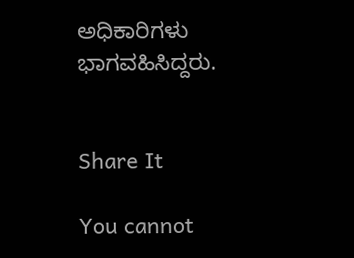ಅಧಿಕಾರಿಗಳು ಭಾಗವಹಿಸಿದ್ದರು.


Share It

You cannot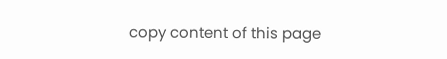copy content of this page